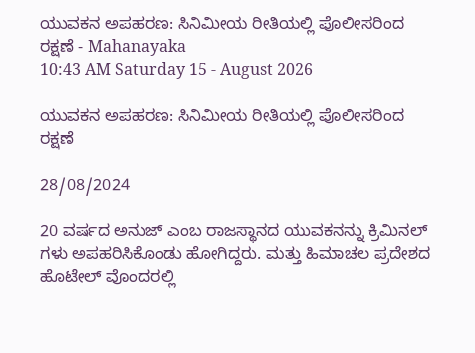ಯುವಕನ ಅಪಹರಣ: ಸಿನಿಮೀಯ ರೀತಿಯಲ್ಲಿ ಪೊಲೀಸರಿಂದ ರಕ್ಷಣೆ - Mahanayaka
10:43 AM Saturday 15 - August 2026

ಯುವಕನ ಅಪಹರಣ: ಸಿನಿಮೀಯ ರೀತಿಯಲ್ಲಿ ಪೊಲೀಸರಿಂದ ರಕ್ಷಣೆ

28/08/2024

20 ವರ್ಷದ ಅನುಜ್ ಎಂಬ ರಾಜಸ್ಥಾನದ ಯುವಕನನ್ನು ಕ್ರಿಮಿನಲ್ ಗಳು ಅಪಹರಿಸಿಕೊಂಡು ಹೋಗಿದ್ದರು. ಮತ್ತು ಹಿಮಾಚಲ ಪ್ರದೇಶದ ಹೊಟೇಲ್ ವೊಂದರಲ್ಲಿ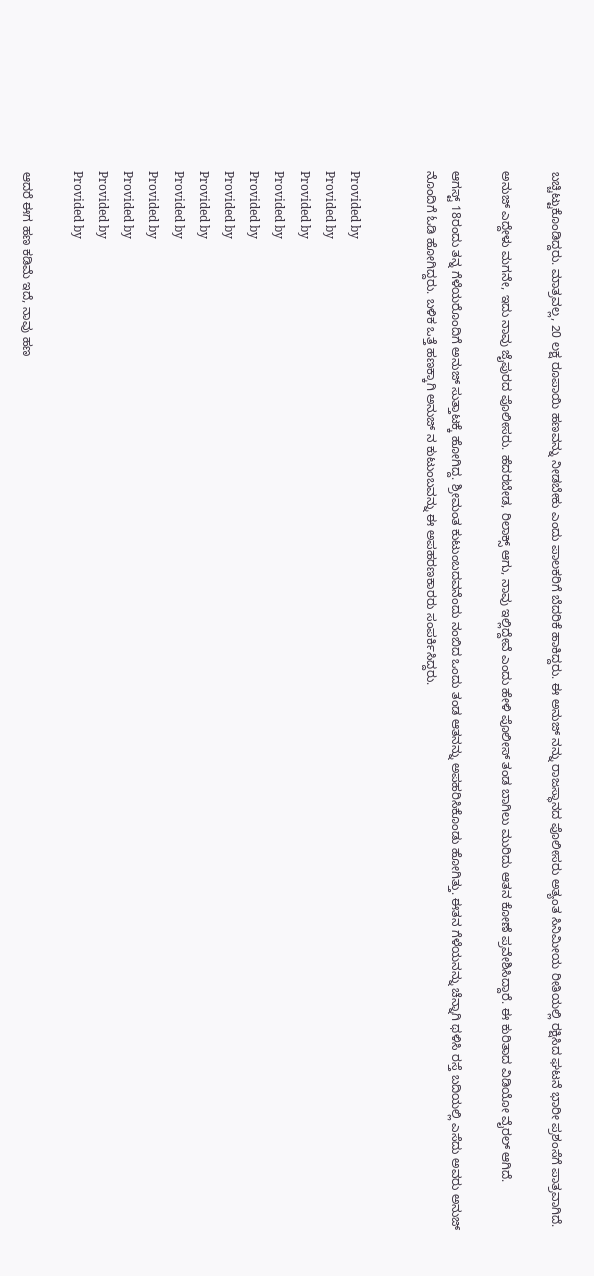ಬಚ್ಚಿಟ್ಟುಕೊಂಡಿದ್ದರು. ಮಾತ್ರವಲ್ಲ, 20 ಲಕ್ಷ ರೂಪಾಯಿ ಹಣವನ್ನು ನೀಡಬೇಕು ಎಂದು ಪಾಲಕರಿಗೆ ಬೆದರಿಕೆ ಹಾಕಿದ್ದರು. ಈ ಅನುಜ್ ನನ್ನು ರಾಜಸ್ಥಾನದ ಪೊಲೀಸರು ಅತ್ಯಂತ ಸಿನಿಮೀಯ ರೀತಿಯಲ್ಲಿ ರಕ್ಷಿಸಿದ ಘಟನೆ ಭಾರೀ ಪ್ರಶಂಸೆಗೆ ಪಾತ್ರವಾಗಿದೆ.

ಅನುಜ್ ಎದ್ದೇಳು ಮಗನೇ, ಇದು ನಾವು ಜೈಪುರದ ಪೊಲೀಸರು. ಹೆದರಬೇಡ, ರಿಲಾಕ್ಸ್ ಆಗು, ನಾವು ಇಲ್ಲಿದ್ದೇವೆ ಎಂದು ಹೇಳಿ ಪೊಲೀಸ್ ತಂಡ ಬಾಗಿಲು ಮುರಿದು ಆತನ ಕೋಣೆ ಪ್ರವೇಶಿಸಿದ್ದಾರೆ. ಈ ಕುರಿತಾದ ವಿಡಿಯೋ ವೈರಲ್ ಆಗಿದೆ.

ಆಗಸ್ಟ್ 18ರಂದು ತನ್ನ ಗೆಳೆಯರೊಂದಿಗೆ ಅನುಜ್ ಸುತ್ತಾಟಕ್ಕೆ ಹೋಗಿದ್ದ. ಶ್ರೀಮಂತ ಕುಟುಂಬದವನೆಂದು ನಂಬಿದ ಒಂದು ತಂಡ ಆತನನ್ನು ಅಪಹರಿಸಿಕೊಂಡು ಹೋಗಿತ್ತು. ಈತನ ಗೆಳೆಯನನ್ನು ಚೆನ್ನಾಗಿ ಥಳಿಸಿ ರಸ್ತೆ ಬದಿಯಲ್ಲಿ ಎಸೆದು ಅವರು ಅನುಜ್ ನೊಂದಿಗೆ ಓಡಿ ಹೋಗಿದ್ದರು. ಬಳಿಕ ಒತ್ತೆ ಹಣಕ್ಕಾಗಿ ಅನುಜ್ ನ ಕುಟುಂಬವನ್ನು ಈ ಅಪಹರಣಕಾರರು ಸಂಪರ್ಕಿಸಿದ್ದರು.


Provided by
Provided by
Provided by
Provided by
Provided by
Provided by
Provided by
Provided by
Provided by
Provided by
Provided by
Provided by

ಆದರೆ ಈಗ ಹಣ ಕಡಿಮೆ ಇದೆ, ನಾವು ಹಣ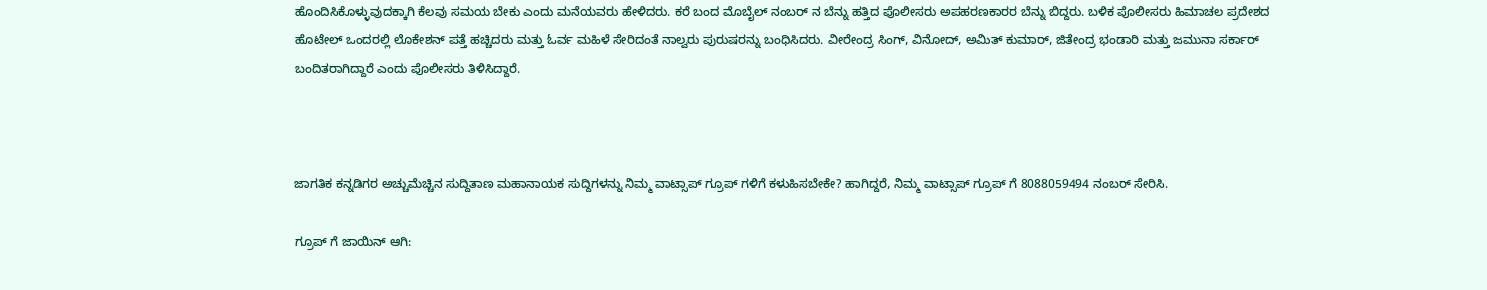ಹೊಂದಿಸಿಕೊಳ್ಳುವುದಕ್ಕಾಗಿ ಕೆಲವು ಸಮಯ ಬೇಕು ಎಂದು ಮನೆಯವರು ಹೇಳಿದರು. ಕರೆ ಬಂದ ಮೊಬೈಲ್ ನಂಬರ್ ನ ಬೆನ್ನು ಹತ್ತಿದ ಪೊಲೀಸರು ಅಪಹರಣಕಾರರ ಬೆನ್ನು ಬಿದ್ದರು. ಬಳಿಕ ಪೊಲೀಸರು ಹಿಮಾಚಲ ಪ್ರದೇಶದ ಹೊಟೇಲ್ ಒಂದರಲ್ಲಿ ಲೊಕೇಶನ್ ಪತ್ತೆ ಹಚ್ಚಿದರು ಮತ್ತು ಓರ್ವ ಮಹಿಳೆ ಸೇರಿದಂತೆ ನಾಲ್ವರು ಪುರುಷರನ್ನು ಬಂಧಿಸಿದರು. ವೀರೇಂದ್ರ ಸಿಂಗ್, ವಿನೋದ್, ಅಮಿತ್ ಕುಮಾರ್, ಜಿತೇಂದ್ರ ಭಂಡಾರಿ ಮತ್ತು ಜಮುನಾ ಸರ್ಕಾರ್ ಬಂದಿತರಾಗಿದ್ದಾರೆ ಎಂದು ಪೊಲೀಸರು ತಿಳಿಸಿದ್ದಾರೆ.



ಜಾಗತಿಕ ಕನ್ನಡಿಗರ ಅಚ್ಚುಮೆಚ್ಚಿನ ಸುದ್ದಿತಾಣ ಮಹಾನಾಯಕ ಸುದ್ದಿಗಳನ್ನು ನಿಮ್ಮ ವಾಟ್ಸಾಪ್ ಗ್ರೂಪ್ ಗಳಿಗೆ ಕಳುಹಿಸಬೇಕೇ? ಹಾಗಿದ್ದರೆ, ನಿಮ್ಮ ವಾಟ್ಸಾಪ್ ಗ್ರೂಪ್ ಗೆ 8088059494 ನಂಬರ್ ಸೇರಿಸಿ.

ಗ್ರೂಪ್ ಗೆ ಜಾಯಿನ್ ಆಗಿ: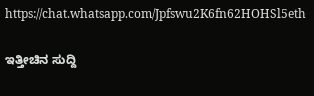https://chat.whatsapp.com/Jpfswu2K6fn62HOHSl5eth

ಇತ್ತೀಚಿನ ಸುದ್ದಿ